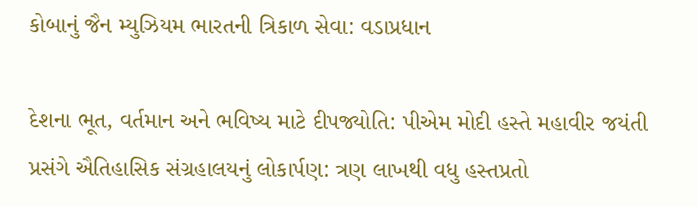કોબાનું જૈન મ્યુઝિયમ ભારતની ત્રિકાળ સેવા: વડાપ્રધાન

દેશના ભૂત, વર્તમાન અને ભવિષ્ય માટે દીપજ્યોતિ: પીએમ મોદી હસ્તે મહાવીર જયંતી પ્રસંગે ઐતિહાસિક સંગ્રહાલયનું લોકાર્પણ: ત્રણ લાખથી વધુ હસ્તપ્રતો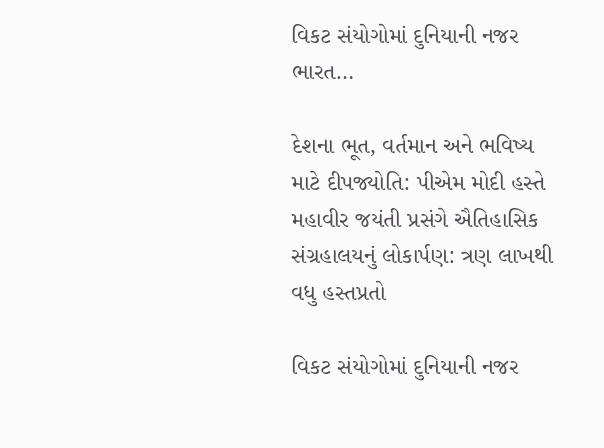વિકટ સંયોગોમાં દુનિયાની નજર ભારત…

દેશના ભૂત, વર્તમાન અને ભવિષ્ય માટે દીપજ્યોતિ: પીએમ મોદી હસ્તે મહાવીર જયંતી પ્રસંગે ઐતિહાસિક સંગ્રહાલયનું લોકાર્પણ: ત્રણ લાખથી વધુ હસ્તપ્રતો

વિકટ સંયોગોમાં દુનિયાની નજર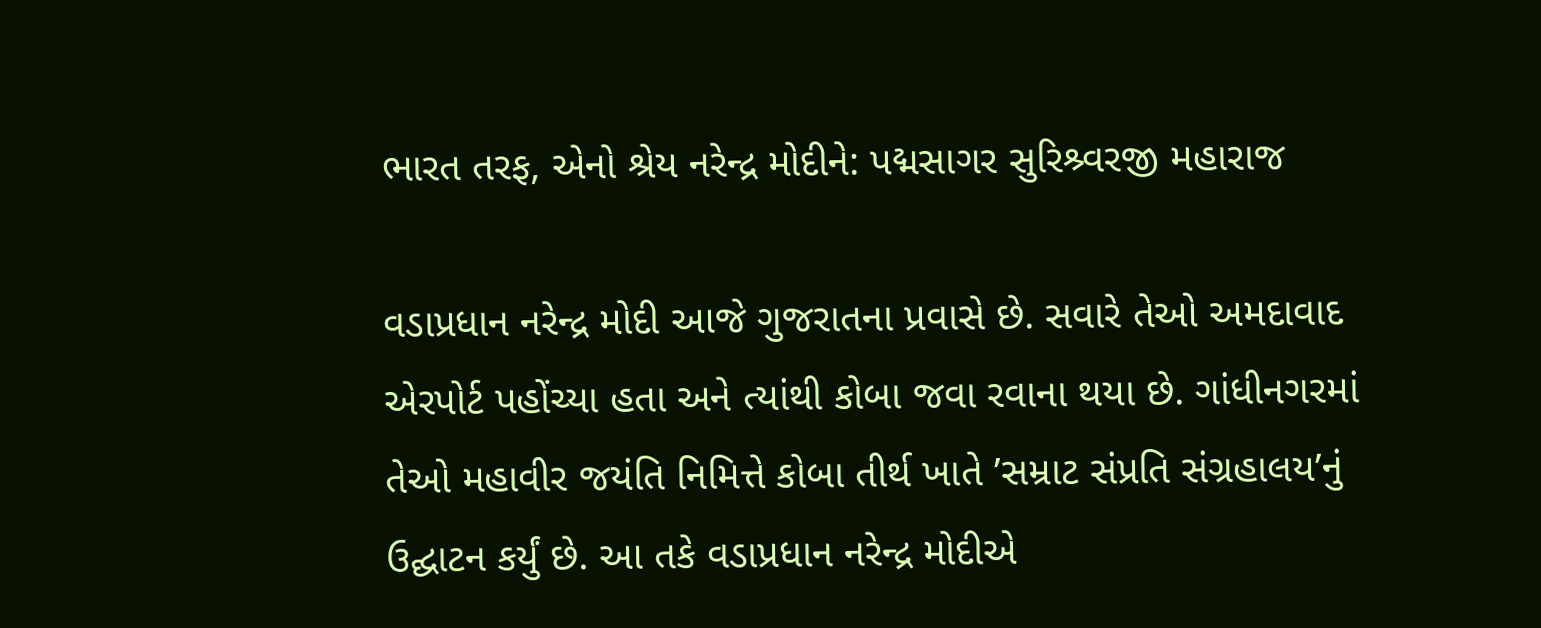ભારત તરફ, એનો શ્રેય નરેન્દ્ર મોદીને: પદ્મસાગર સુરિશ્ર્વરજી મહારાજ

વડાપ્રધાન નરેન્દ્ર મોદી આજે ગુજરાતના પ્રવાસે છે. સવારે તેઓ અમદાવાદ એરપોર્ટ પહોંચ્યા હતા અને ત્યાંથી કોબા જવા રવાના થયા છે. ગાંધીનગરમાં તેઓ મહાવીર જયંતિ નિમિત્તે કોબા તીર્થ ખાતે ’સમ્રાટ સંપ્રતિ સંગ્રહાલય’નું ઉદ્ઘાટન કર્યું છે. આ તકે વડાપ્રધાન નરેન્દ્ર મોદીએ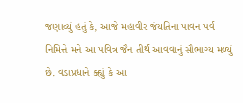જણાવ્યું હતું કે, આજે મહાવીર જંયતિના પાવન પર્વ નિમિત્તે મને આ પવિત્ર જૈન તીર્થ આવવાનું સૌભાગ્ય મળ્યું છે. વડાપ્રધાને ક્હ્યું કે આ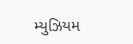મ્યુઝિયમ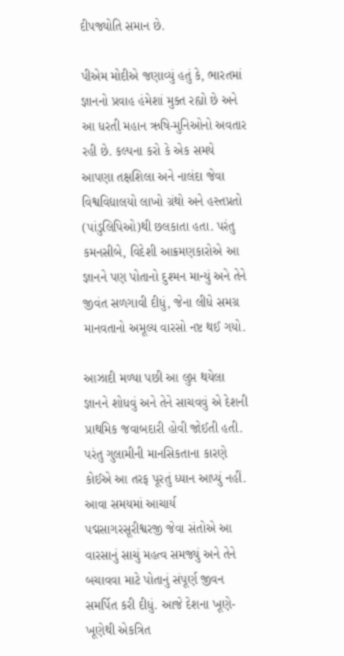દીપજ્યોતિ સમાન છે.

પીએમ મોદીએ જણાવ્યું હતું કે, ભારતમાં જ્ઞાનનો પ્રવાહ હંમેશાં મુક્ત રહ્યો છે અને આ ધરતી મહાન ઋષિ-મુનિઓનો અવતાર રહી છે. કલ્પના કરો કે એક સમયે આપણા તક્ષશિલા અને નાલંદા જેવા વિશ્વવિદ્યાલયો લાખો ગ્રંથો અને હસ્તપ્રતો (પાંડુલિપિઓ)થી છલકાતા હતા. પરંતુ કમનસીબે, વિદેશી આક્રમણકારોએ આ જ્ઞાનને પણ પોતાનો દુશ્મન માન્યું અને તેને જીવંત સળગાવી દીધું, જેના લીધે સમગ્ર માનવતાનો અમૂલ્ય વારસો નષ્ટ થઈ ગયો.

આઝાદી મળ્યા પછી આ લુપ્ત થયેલા જ્ઞાનને શોધવું અને તેને સાચવવું એ દેશની પ્રાથમિક જવાબદારી હોવી જોઈતી હતી. પરંતુ ગુલામીની માનસિકતાના કારણે કોઈએ આ તરફ પૂરતું ધ્યાન આપ્યું નહીં. આવા સમયમાં આચાર્ય પદ્મસાગરસૂરીશ્વરજી જેવા સંતોએ આ વારસાનું સાચું મહત્વ સમજ્યું અને તેને બચાવવા માટે પોતાનું સંપૂર્ણ જીવન સમર્પિત કરી દીધું. આજે દેશના ખૂણે-ખૂણેથી એકત્રિત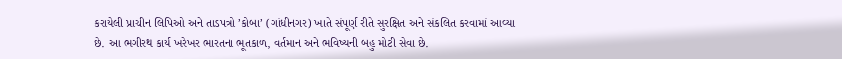કરાયેલી પ્રાચીન લિપિઓ અને તાડપત્રો ’કોબા’ (ગાંધીનગર) ખાતે સંપૂર્ણ રીતે સુરક્ષિત અને સંકલિત કરવામાં આવ્યા છે. આ ભગીરથ કાર્ય ખરેખર ભારતના ભૂતકાળ, વર્તમાન અને ભવિષ્યની બહુ મોટી સેવા છે.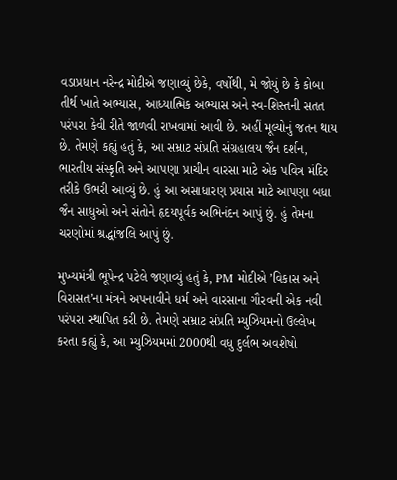વડાપ્રધાન નરેન્દ્ર મોદીએ જણાવ્યું છેકે, વર્ષોથી, મે જોયું છે કે કોબા તીર્થ ખાતે અભ્યાસ, આધ્યાત્મિક અભ્યાસ અને સ્વ-શિસ્તની સતત પરંપરા કેવી રીતે જાળવી રાખવામાં આવી છે. અહીં મૂલ્યોનું જતન થાય છે. તેમણે કહ્યું હતું કે, આ સમ્રાટ સંપ્રતિ સંગ્રહાલય જૈન દર્શન, ભારતીય સંસ્કૃતિ અને આપણા પ્રાચીન વારસા માટે એક પવિત્ર મંદિર તરીકે ઉભરી આવ્યું છે. હું આ અસાધારણ પ્રયાસ માટે આપણા બધા જૈન સાધુઓ અને સંતોને હૃદયપૂર્વક અભિનંદન આપું છું. હું તેમના ચરણોમાં શ્રદ્ધાંજલિ આપું છું.

મુખ્યમંત્રી ભૂપેન્દ્ર પટેલે જણાવ્યું હતું કે, PM મોદીએ ’વિકાસ અને વિરાસત’ના મંત્રને અપનાવીને ધર્મ અને વારસાના ગૌરવની એક નવી પરંપરા સ્થાપિત કરી છે. તેમણે સમ્રાટ સંપ્રતિ મ્યુઝિયમનો ઉલ્લેખ કરતા કહ્યું કે, આ મ્યુઝિયમમાં 2000થી વધુ દુર્લભ અવશેષો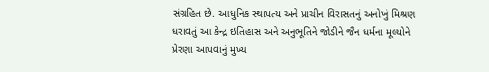સંગ્રહિત છે. આધુનિક સ્થાપત્ય અને પ્રાચીન વિરાસતનું અનોખું મિશ્રણ ધરાવતું આ કેન્દ્ર ઇતિહાસ અને અનુભૂતિને જોડીને જૈન ધર્મના મૂલ્યોને પ્રેરણા આપવાનું મુખ્ય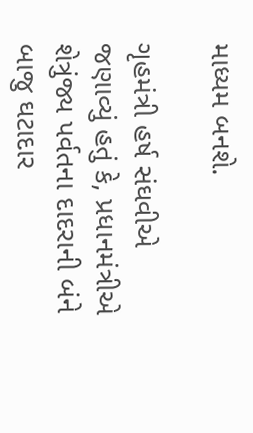માધ્યમ બનશે.

ગૃહમંત્રી હર્ષ સંઘવીએ જણાવ્યું હતું કે, પ્રધાનમંત્રીએ શેત્રુંજ્ય પર્વતના દાદરાની બંને બાજુ ઘટાદાર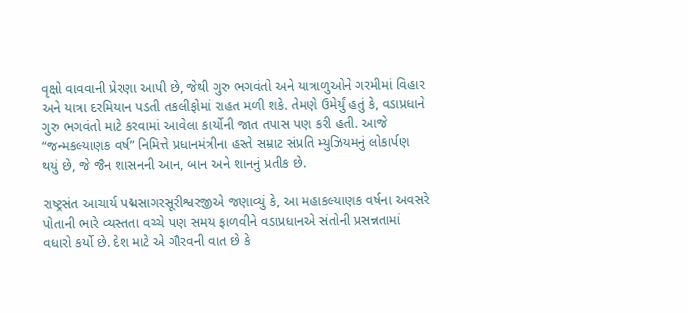વૃક્ષો વાવવાની પ્રેરણા આપી છે, જેથી ગુરુ ભગવંતો અને યાત્રાળુઓને ગરમીમાં વિહાર અને યાત્રા દરમિયાન પડતી તકલીફોમાં રાહત મળી શકે. તેમણે ઉમેર્યું હતું કે, વડાપ્રધાને ગુરુ ભગવંતો માટે કરવામાં આવેલા કાર્યોની જાત તપાસ પણ કરી હતી. આજે “જન્મકલ્યાણક વર્ષ” નિમિત્તે પ્રધાનમંત્રીના હસ્તે સમ્રાટ સંપ્રતિ મ્યુઝિયમનું લોકાર્પણ થયું છે, જે જૈન શાસનની આન, બાન અને શાનનું પ્રતીક છે.

રાષ્ટ્રસંત આચાર્ય પદ્મસાગરસૂરીશ્વરજીએ જણાવ્યું કે, આ મહાકલ્યાણક વર્ષના અવસરે પોતાની ભારે વ્યસ્તતા વચ્ચે પણ સમય ફાળવીને વડાપ્રધાનએ સંતોની પ્રસન્નતામાં વધારો કર્યો છે. દેશ માટે એ ગૌરવની વાત છે કે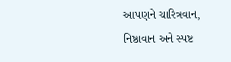આપણને ચારિત્રવાન, નિષ્ઠાવાન અને સ્પષ્ટ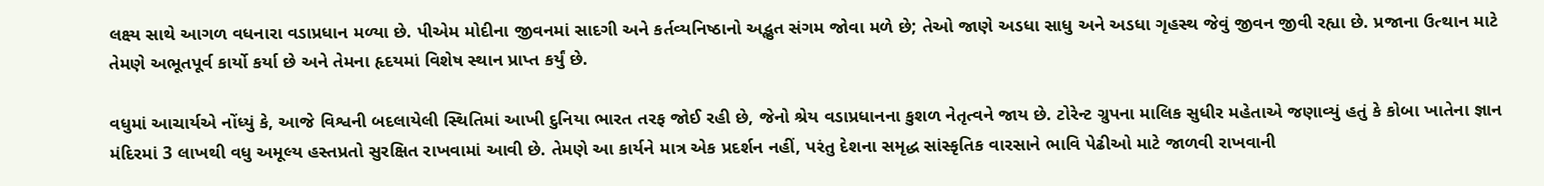લક્ષ્ય સાથે આગળ વધનારા વડાપ્રધાન મળ્યા છે. પીએમ મોદીના જીવનમાં સાદગી અને કર્તવ્યનિષ્ઠાનો અદ્ભુત સંગમ જોવા મળે છે; તેઓ જાણે અડધા સાધુ અને અડધા ગૃહસ્થ જેવું જીવન જીવી રહ્યા છે. પ્રજાના ઉત્થાન માટે તેમણે અભૂતપૂર્વ કાર્યો કર્યા છે અને તેમના હૃદયમાં વિશેષ સ્થાન પ્રાપ્ત કર્યું છે.

વધુમાં આચાર્યએ નોંધ્યું કે, આજે વિશ્વની બદલાયેલી સ્થિતિમાં આખી દુનિયા ભારત તરફ જોઈ રહી છે, જેનો શ્રેય વડાપ્રધાનના કુશળ નેતૃત્વને જાય છે. ટોરેન્ટ ગ્રુપના માલિક સુધીર મહેતાએ જણાવ્યું હતું કે કોબા ખાતેના જ્ઞાન મંદિરમાં 3 લાખથી વધુ અમૂલ્ય હસ્તપ્રતો સુરક્ષિત રાખવામાં આવી છે. તેમણે આ કાર્યને માત્ર એક પ્રદર્શન નહીં, પરંતુ દેશના સમૃદ્ધ સાંસ્કૃતિક વારસાને ભાવિ પેઢીઓ માટે જાળવી રાખવાની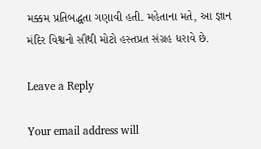મક્કમ પ્રતિબદ્ધતા ગણાવી હતી. મહેતાના મતે, આ જ્ઞાન મંદિર વિશ્વનો સૌથી મોટો હસ્તપ્રત સંગ્રહ ધરાવે છે.

Leave a Reply

Your email address will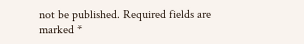not be published. Required fields are marked *